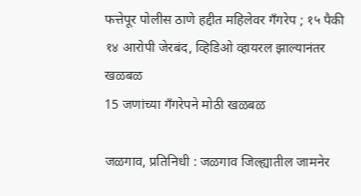फत्तेपूर पोलीस ठाणे हद्दीत महिलेवर गँगरेप ; १५ पैकी १४ आरोपी जेरबंद, व्हिडिओ व्हायरल झाल्यानंतर खळबळ
15 जणांच्या गँगरेपने मोठी खळबळ

जळगाव, प्रतिनिधी : जळगाव जिल्ह्यातील जामनेर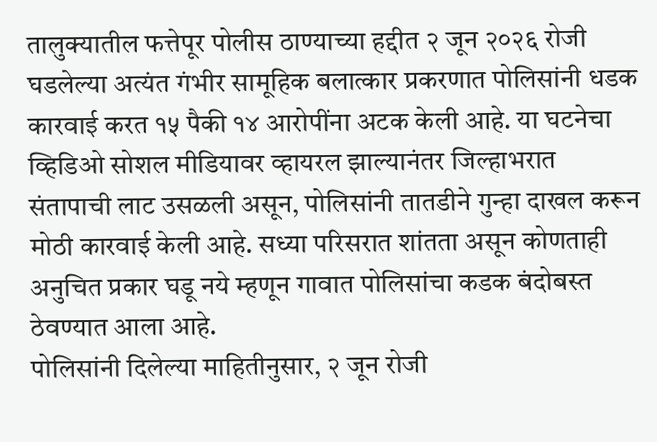तालुक्यातील फत्तेपूर पोलीस ठाण्याच्या हद्दीत २ जून २०२६ रोजी घडलेल्या अत्यंत गंभीर सामूहिक बलात्कार प्रकरणात पोलिसांनी धडक कारवाई करत १५ पैकी १४ आरोपींना अटक केली आहे. या घटनेचा व्हिडिओ सोशल मीडियावर व्हायरल झाल्यानंतर जिल्हाभरात संतापाची लाट उसळली असून, पोलिसांनी तातडीने गुन्हा दाखल करून मोठी कारवाई केली आहे. सध्या परिसरात शांतता असून कोणताही अनुचित प्रकार घडू नये म्हणून गावात पोलिसांचा कडक बंदोबस्त ठेवण्यात आला आहे.
पोलिसांनी दिलेल्या माहितीनुसार, २ जून रोजी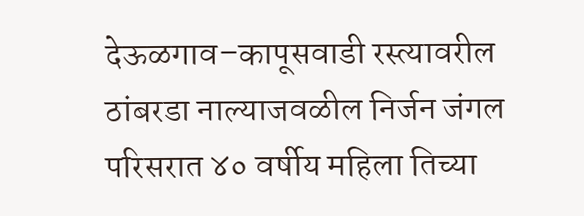देऊळगाव–कापूसवाडी रस्त्यावरील ठांबरडा नाल्याजवळील निर्जन जंगल परिसरात ४० वर्षीय महिला तिच्या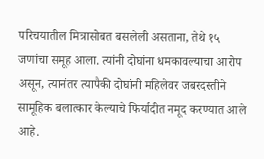परिचयातील मित्रासोबत बसलेली असताना, तेथे १५ जणांचा समूह आला. त्यांनी दोघांना धमकावल्याचा आरोप असून, त्यानंतर त्यापैकी दोघांनी महिलेवर जबरदस्तीने सामूहिक बलात्कार केल्याचे फिर्यादीत नमूद करण्यात आले आहे.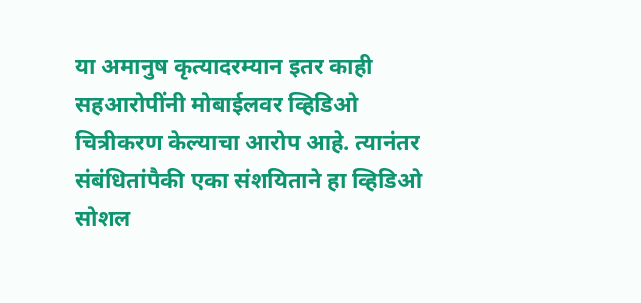या अमानुष कृत्यादरम्यान इतर काही सहआरोपींनी मोबाईलवर व्हिडिओ चित्रीकरण केल्याचा आरोप आहे. त्यानंतर संबंधितांपैकी एका संशयिताने हा व्हिडिओ सोशल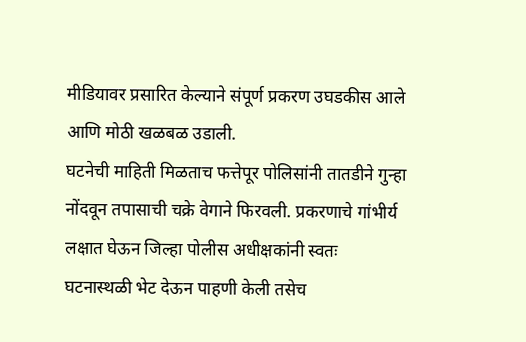मीडियावर प्रसारित केल्याने संपूर्ण प्रकरण उघडकीस आले आणि मोठी खळबळ उडाली.
घटनेची माहिती मिळताच फत्तेपूर पोलिसांनी तातडीने गुन्हा नोंदवून तपासाची चक्रे वेगाने फिरवली. प्रकरणाचे गांभीर्य लक्षात घेऊन जिल्हा पोलीस अधीक्षकांनी स्वतः घटनास्थळी भेट देऊन पाहणी केली तसेच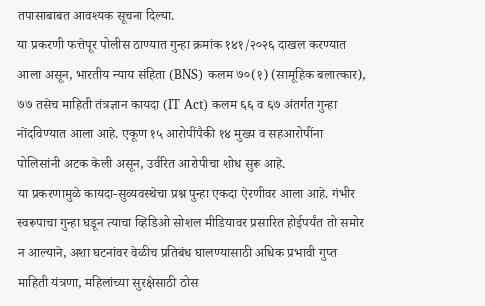तपासाबाबत आवश्यक सूचना दिल्या.
या प्रकरणी फत्तेपूर पोलीस ठाण्यात गुन्हा क्रमांक १४१/२०२६ दाखल करण्यात आला असून, भारतीय न्याय संहिता (BNS) कलम ७०(१) (सामूहिक बलात्कार), ७७ तसेच माहिती तंत्रज्ञान कायदा (IT Act) कलम ६६ व ६७ अंतर्गत गुन्हा नोंदविण्यात आला आहे. एकूण १५ आरोपींपैकी १४ मुख्य व सहआरोपींना पोलिसांनी अटक केली असून, उर्वरित आरोपीचा शोध सुरू आहे.
या प्रकरणामुळे कायदा-सुव्यवस्थेचा प्रश्न पुन्हा एकदा ऐरणीवर आला आहे. गंभीर स्वरूपाचा गुन्हा घडून त्याचा व्हिडिओ सोशल मीडियावर प्रसारित होईपर्यंत तो समोर न आल्याने, अशा घटनांवर वेळीच प्रतिबंध घालण्यासाठी अधिक प्रभावी गुप्त माहिती यंत्रणा, महिलांच्या सुरक्षेसाठी ठोस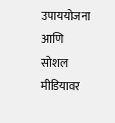उपाययोजना आणि सोशल मीडियावर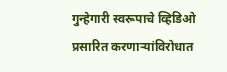गुन्हेगारी स्वरूपाचे व्हिडिओ प्रसारित करणाऱ्यांविरोधात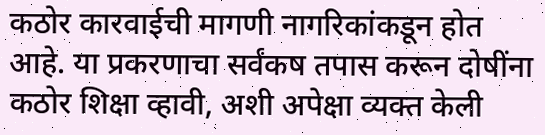कठोर कारवाईची मागणी नागरिकांकडून होत आहे. या प्रकरणाचा सर्वंकष तपास करून दोषींना कठोर शिक्षा व्हावी, अशी अपेक्षा व्यक्त केली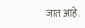जात आहे.